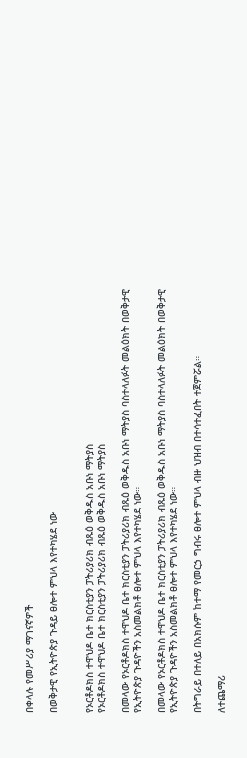በቀላሉ የመሥሪያ ማገናኛዎች

በወቅታዊ የኢትዮጵያ ጉዳይ ፀሎተ ምህላ እየተካሄደ ነው


የኦርቶዶክስ ተዋህዶ ቤተ ክርስቲያን ፓትሪያሪክ ብጹዕ ወቅዱስ አቡነ ማትያስ
የኦርቶዶክስ ተዋህዶ ቤተ ክርስቲያን ፓትሪያሪክ ብጹዕ ወቅዱስ አቡነ ማትያስ

በመላው የኦርቶዶክስ ተዋህዶ ቤተ ክርስቲያን ፓትሪያሪክ ብጹዕ ወቅዱስ አቡነ ማትያስ ባስተላለፉት መልዕክት በወቅታዊ የኢትዮጵያ ጉዳዮችን አስመልክቶ ፀሎተ ምህላ እየተካሄደ ነው።

በመላው የኦርቶዶክስ ተዋህዶ ቤተ ክርስቲያን ፓትሪያሪክ ብጹዕ ወቅዱስ አቡነ ማትያስ ባስተላለፉት መልዕክት በወቅታዊ የኢትዮጵያ ጉዳዮችን አስመልክቶ ፀሎተ ምህላ እየተካሄደ ነው።

በትግራይ በተለይ በአክሱም ከተማ የመርኃ ግብሩ ፀሎተ ምህላ ብዙ ህዝብ በተሳተፈበት ተጀምሯል።

ለተጨማሪ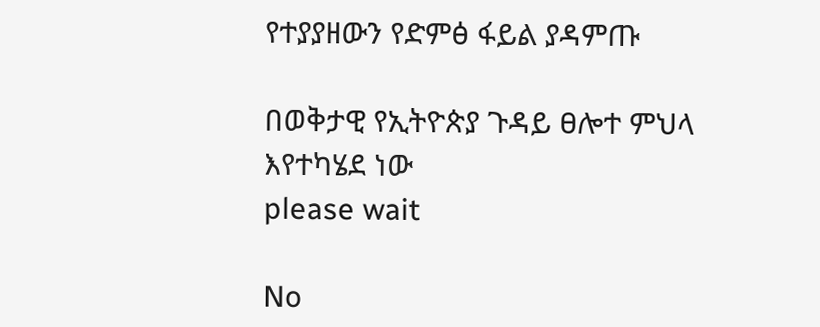የተያያዘውን የድምፅ ፋይል ያዳምጡ

በወቅታዊ የኢትዮጵያ ጉዳይ ፀሎተ ምህላ እየተካሄደ ነው
please wait

No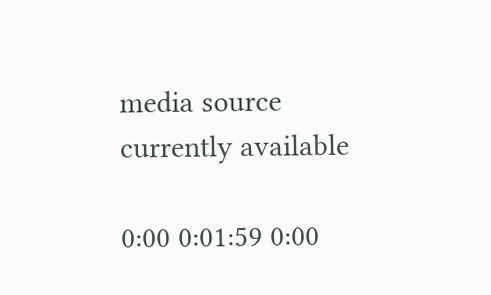media source currently available

0:00 0:01:59 0:00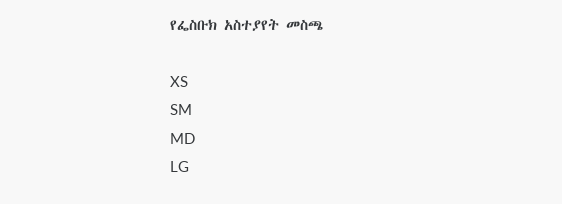የፌስቡክ አስተያየት መስጫ

XS
SM
MD
LG